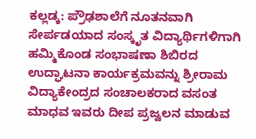ಕಲ್ಲಡ್ಕ: ಪ್ರೌಢಶಾಲೆಗೆ ನೂತನವಾಗಿ ಸೇರ್ಪಡಯಾದ ಸಂಸ್ಕೃತ ವಿದ್ಯಾರ್ಥಿಗಳಿಗಾಗಿ ಹಮ್ಮಿಕೊಂಡ ಸಂಭಾಷಣಾ ಶಿಬಿರದ ಉದ್ಘಾಟನಾ ಕಾರ್ಯಕ್ರಮವನ್ನು ಶ್ರೀರಾಮ ವಿದ್ಯಾಕೇಂದ್ರದ ಸಂಚಾಲಕರಾದ ವಸಂತ ಮಾಧವ ಇವರು ದೀಪ ಪ್ರಜ್ವಲನ ಮಾಡುವ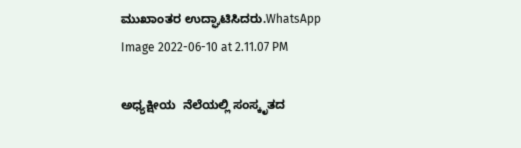ಮುಖಾಂತರ ಉದ್ಘಾಟಿಸಿದರು.WhatsApp Image 2022-06-10 at 2.11.07 PM

ಅಧ್ಯಕ್ಷೀಯ  ನೆಲೆಯಲ್ಲಿ ಸಂಸ್ಕೃತದ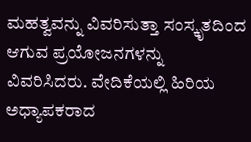ಮಹತ್ವವನ್ನು ವಿವರಿಸುತ್ತಾ ಸಂಸ್ಕೃತದಿಂದ ಆಗುವ ಪ್ರಯೋಜನಗಳನ್ನು ವಿವರಿಸಿದರು. ವೇದಿಕೆಯಲ್ಲಿ ಹಿರಿಯ ಅಧ್ಯಾಪಕರಾದ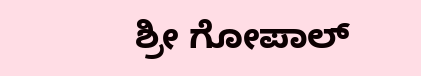ಶ್ರೀ ಗೋಪಾಲ್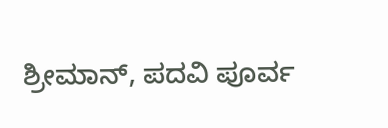ಶ್ರೀಮಾನ್, ಪದವಿ ಪೂರ್ವ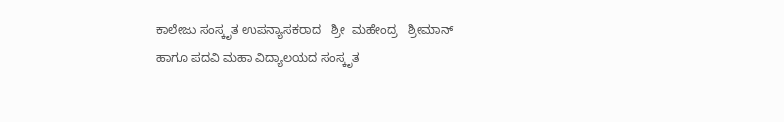ಕಾಲೇಜು ಸಂಸ್ಕೃತ ಉಪನ್ಯಾಸಕರಾದ   ಶ್ರೀ  ಮಹೇಂದ್ರ   ಶ್ರೀಮಾನ್   ಹಾಗೂ ಪದವಿ ಮಹಾ ವಿದ್ಯಾಲಯದ ಸಂಸ್ಕೃತ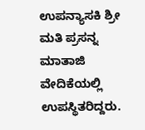ಉಪನ್ಯಾಸಕಿ ಶ್ರೀ ಮತಿ ಪ್ರಸನ್ನ ಮಾತಾಜಿ ವೇದಿಕೆಯಲ್ಲಿ ಉಪಸ್ಥಿತರಿದ್ದರು.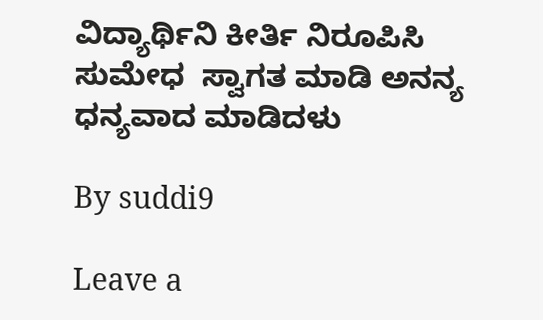ವಿದ್ಯಾರ್ಥಿನಿ ಕೀರ್ತಿ ನಿರೂಪಿಸಿ  ಸುಮೇಧ  ಸ್ವಾಗತ ಮಾಡಿ ಅನನ್ಯ ಧನ್ಯವಾದ ಮಾಡಿದಳು

By suddi9

Leave a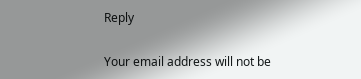Reply

Your email address will not be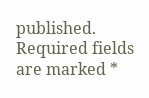published. Required fields are marked *